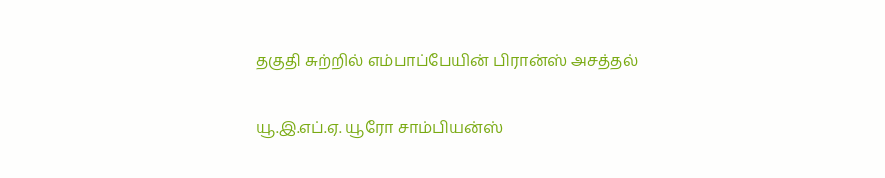தகுதி சுற்றில் எம்பாப்பேயின் பிரான்ஸ் அசத்தல்

யூ.இ.எப்.ஏ. யூரோ சாம்பியன்ஸ்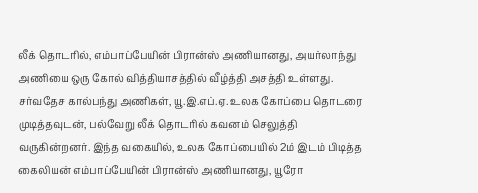லீக் தொடரில், எம்பாப்பேயின் பிரான்ஸ் அணியானது, அயர்லாந்து அணியை ஒரு கோல் வித்தியாசத்தில் வீழ்த்தி அசத்தி உள்ளது.
சர்வதேச கால்பந்து அணிகள், யூ.இ.எப்.ஏ. உலக கோப்பை தொடரை முடித்தவுடன், பல்வேறு லீக் தொடரில் கவனம் செலுத்தி வருகின்றனர். இந்த வகையில், உலக கோப்பையில் 2ம் இடம் பிடித்த கைலியன் எம்பாப்பேயின் பிரான்ஸ் அணியானது, யூரோ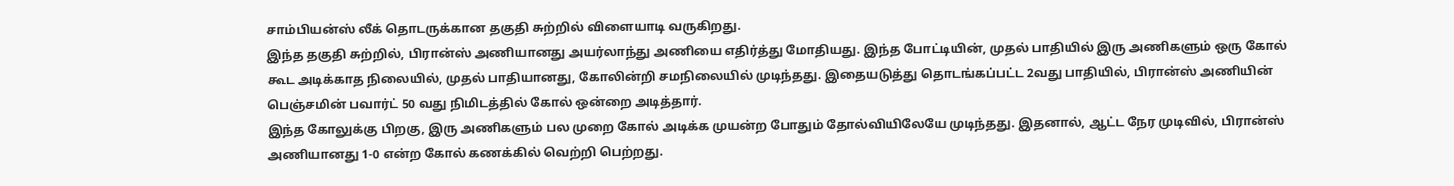சாம்பியன்ஸ் லீக் தொடருக்கான தகுதி சுற்றில் விளையாடி வருகிறது.
இந்த தகுதி சுற்றில், பிரான்ஸ் அணியானது அயர்லாந்து அணியை எதிர்த்து மோதியது. இந்த போட்டியின், முதல் பாதியில் இரு அணிகளும் ஒரு கோல் கூட அடிக்காத நிலையில், முதல் பாதியானது, கோலின்றி சமநிலையில் முடிந்தது. இதையடுத்து தொடங்கப்பட்ட 2வது பாதியில், பிரான்ஸ் அணியின் பெஞ்சமின் பவார்ட் 50 வது நிமிடத்தில் கோல் ஒன்றை அடித்தார்.
இந்த கோலுக்கு பிறகு, இரு அணிகளும் பல முறை கோல் அடிக்க முயன்ற போதும் தோல்வியிலேயே முடிந்தது. இதனால், ஆட்ட நேர முடிவில், பிரான்ஸ் அணியானது 1-0 என்ற கோல் கணக்கில் வெற்றி பெற்றது.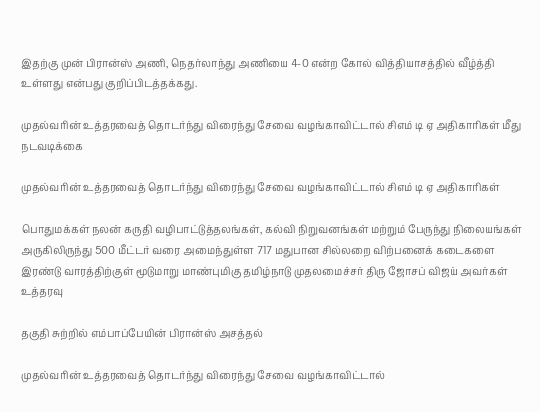இதற்கு முன் பிரான்ஸ் அணி, நெதர்லாந்து அணியை 4-0 என்ற கோல் வித்தியாசத்தில் வீழ்த்தி உள்ளது என்பது குறிப்பிடத்தக்கது.

முதல்வரின் உத்தரவைத் தொடர்ந்து விரைந்து சேவை வழங்காவிட்டால் சிஎம் டி ஏ அதிகாரிகள் மீது நடவடிக்கை

முதல்வரின் உத்தரவைத் தொடர்ந்து விரைந்து சேவை வழங்காவிட்டால் சிஎம் டி ஏ அதிகாரிகள்

பொதுமக்கள் நலன் கருதி வழிபாட்டுத்தலங்கள், கல்வி நிறுவனங்கள் மற்றும் பேருந்து நிலையங்கள் அருகிலிருந்து 500 மீட்டர் வரை அமைந்துள்ள 717 மதுபான சில்லறை விற்பனைக் கடைகளை இரண்டு வாரத்திற்குள் மூடுமாறு மாண்புமிகு தமிழ்நாடு முதலமைச்சர் திரு ஜோசப் விஜய் அவர்கள் உத்தரவு

தகுதி சுற்றில் எம்பாப்பேயின் பிரான்ஸ் அசத்தல்

முதல்வரின் உத்தரவைத் தொடர்ந்து விரைந்து சேவை வழங்காவிட்டால்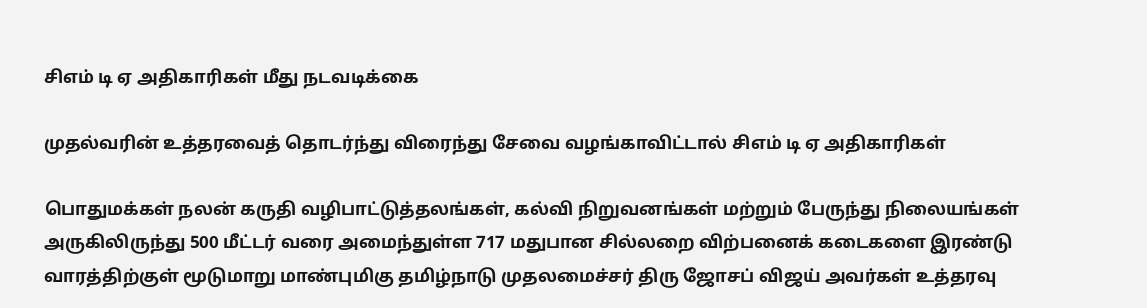சிஎம் டி ஏ அதிகாரிகள் மீது நடவடிக்கை

முதல்வரின் உத்தரவைத் தொடர்ந்து விரைந்து சேவை வழங்காவிட்டால் சிஎம் டி ஏ அதிகாரிகள்

பொதுமக்கள் நலன் கருதி வழிபாட்டுத்தலங்கள், கல்வி நிறுவனங்கள் மற்றும் பேருந்து நிலையங்கள் அருகிலிருந்து 500 மீட்டர் வரை அமைந்துள்ள 717 மதுபான சில்லறை விற்பனைக் கடைகளை இரண்டு வாரத்திற்குள் மூடுமாறு மாண்புமிகு தமிழ்நாடு முதலமைச்சர் திரு ஜோசப் விஜய் அவர்கள் உத்தரவு